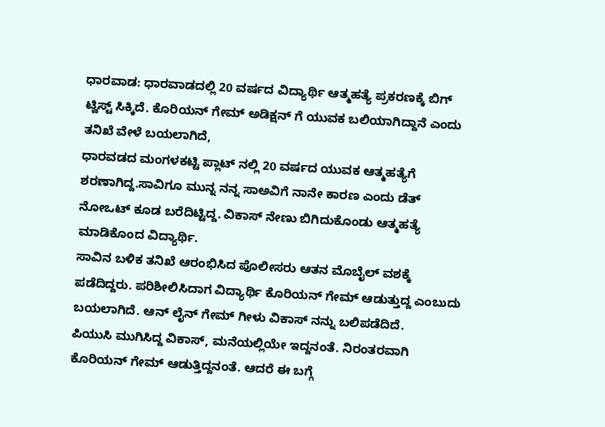ಧಾರವಾಡ: ಧಾರವಾಡದಲ್ಲಿ 20 ವರ್ಷದ ವಿದ್ಯಾರ್ಥಿ ಆತ್ಮಹತ್ಯೆ ಪ್ರಕರಣಕ್ಕೆ ಬಿಗ್ ಟ್ವಿಸ್ಟ್ ಸಿಕ್ಕಿದೆ. ಕೊರಿಯನ್ ಗೇಮ್ ಅಡಿಕ್ಷನ್ ಗೆ ಯುವಕ ಬಲಿಯಾಗಿದ್ದಾನೆ ಎಂದು ತನಿಖೆ ವೇಳೆ ಬಯಲಾಗಿದೆ,
ಧಾರವಡದ ಮಂಗಳಕಟ್ಟಿ ಪ್ಲಾಟ್ ನಲ್ಲಿ 20 ವರ್ಷದ ಯುವಕ ಆತ್ಮಹತ್ಯೆಗೆ ಶರಣಾಗಿದ್ದ.ಸಾವಿಗೂ ಮುನ್ನ ನನ್ನ ಸಾಅವಿಗೆ ನಾನೇ ಕಾರಣ ಎಂದು ಡೆತ್ ನೋಒಟ್ ಕೂಡ ಬರೆದಿಟ್ಟಿದ್ದ. ವಿಕಾಸ್ ನೇಣು ಬಿಗಿದುಕೊಂಡು ಆತ್ಮಹತ್ಯೆ ಮಾಡಿಕೊಂದ ವಿದ್ಯಾರ್ಥಿ.
ಸಾವಿನ ಬಳಿಕ ತನಿಖೆ ಆರಂಭಿಸಿದ ಪೊಲೀಸರು ಆತನ ಮೊಬೈಲ್ ವಶಕ್ಕೆ ಪಡೆದಿದ್ದರು. ಪರಿಶೀಲಿಸಿದಾಗ ವಿದ್ಯಾರ್ಥಿ ಕೊರಿಯನ್ ಗೇಮ್ ಆಡುತ್ತುದ್ದ ಎಂಬುದು ಬಯಲಾಗಿದೆ. ಆನ್ ಲೈನ್ ಗೇಮ್ ಗೀಳು ವಿಕಾಸ್ ನನ್ನು ಬಲಿಪಡೆದಿದೆ.
ಪಿಯುಸಿ ಮುಗಿಸಿದ್ದ ವಿಕಾಸ್, ಮನೆಯಲ್ಲಿಯೇ ಇದ್ದನಂತೆ. ನಿರಂತರವಾಗಿ ಕೊರಿಯನ್ ಗೇಮ್ ಆಡುತ್ತಿದ್ದನಂತೆ. ಆದರೆ ಈ ಬಗ್ಗೆ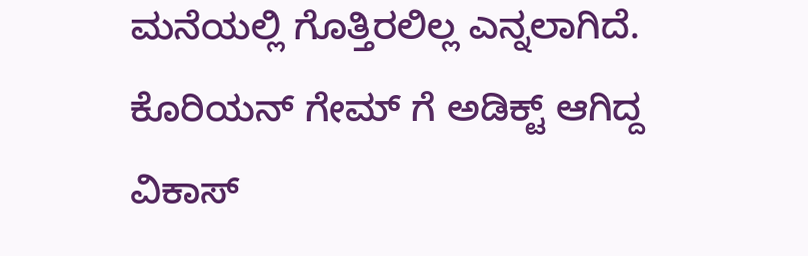ಮನೆಯಲ್ಲಿ ಗೊತ್ತಿರಲಿಲ್ಲ ಎನ್ನಲಾಗಿದೆ. ಕೊರಿಯನ್ ಗೇಮ್ ಗೆ ಅಡಿಕ್ಟ್ ಆಗಿದ್ದ ವಿಕಾಸ್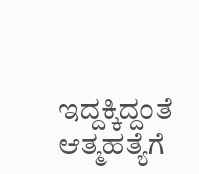ಇದ್ದಕ್ಕಿದ್ದಂತೆ ಆತ್ಮಹತ್ಯೆಗೆ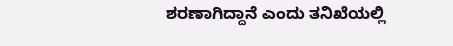ಶರಣಾಗಿದ್ದಾನೆ ಎಂದು ತನಿಖೆಯಲ್ಲಿ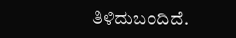ತಿಳಿದುಬಂದಿದೆ.